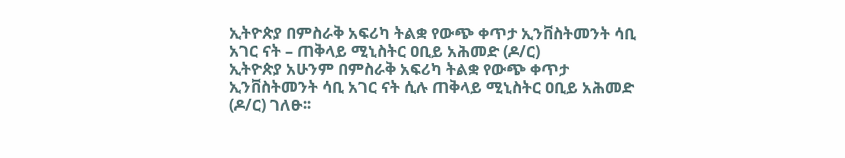ኢትዮጵያ በምስራቅ አፍሪካ ትልቋ የውጭ ቀጥታ ኢንቨስትመንት ሳቢ አገር ናት – ጠቅላይ ሚኒስትር ዐቢይ አሕመድ (ዶ/ር)
ኢትዮጵያ አሁንም በምስራቅ አፍሪካ ትልቋ የውጭ ቀጥታ ኢንቨስትመንት ሳቢ አገር ናት ሲሉ ጠቅላይ ሚኒስትር ዐቢይ አሕመድ (ዶ/ር) ገለፁ፡፡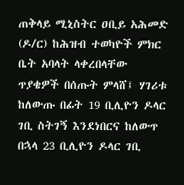ጠቅላይ ሚኒስትር ዐቢይ አሕመድ (ዶ/ር) ከሕዝብ ተወካዮች ምክር ቤት አባላት ላቀረበላቸው ጥያቄዎች በሰጡት ምላሸ፤ ሃገሪቱ ከለውጡ በፊት 19 ቢሊዮን ዶላር ገቢ ስትገኝ እንደነበርና ከለውጥ በኋላ 23 ቢሊዮን ዶላር ገቢ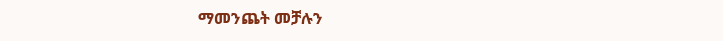ማመንጨት መቻሉን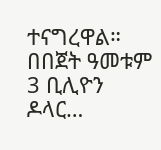ተናግረዋል። በበጀት ዓመቱም 3 ቢሊዮን ዶላር…